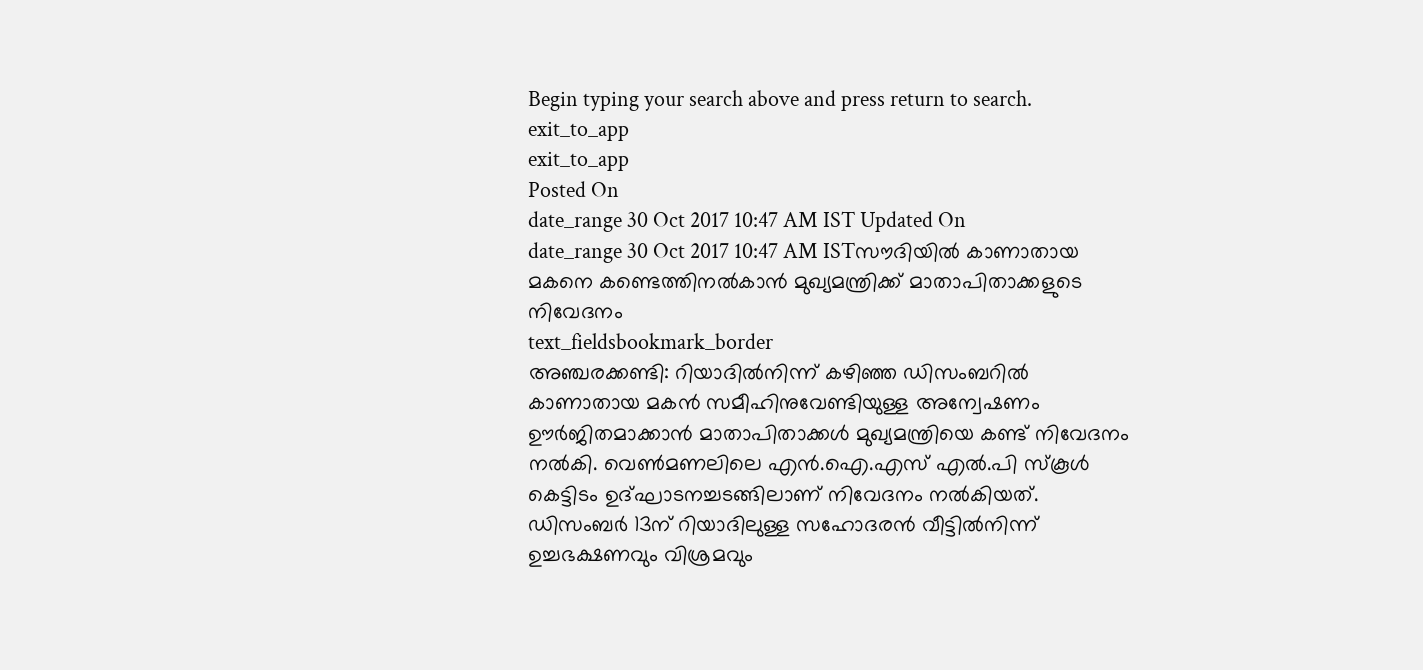Begin typing your search above and press return to search.
exit_to_app
exit_to_app
Posted On
date_range 30 Oct 2017 10:47 AM IST Updated On
date_range 30 Oct 2017 10:47 AM ISTസൗദിയിൽ കാണാതായ മകനെ കണ്ടെത്തിനൽകാൻ മുഖ്യമന്ത്രിക്ക് മാതാപിതാക്കളുടെ നിവേദനം
text_fieldsbookmark_border
അഞ്ചരക്കണ്ടി: റിയാദിൽനിന്ന് കഴിഞ്ഞ ഡിസംബറിൽ കാണാതായ മകൻ സമീഹിനുവേണ്ടിയുള്ള അന്വേഷണം ഊർജിതമാക്കാൻ മാതാപിതാക്കൾ മുഖ്യമന്ത്രിയെ കണ്ട് നിവേദനം നൽകി. വെൺമണലിലെ എൻ.ഐ.എസ് എൽ.പി സ്കൂൾ കെട്ടിടം ഉദ്ഘാടനച്ചടങ്ങിലാണ് നിവേദനം നൽകിയത്. ഡിസംബർ 13ന് റിയാദിലുള്ള സഹോദരൻ വീട്ടിൽനിന്ന് ഉച്ചഭക്ഷണവും വിശ്രമവും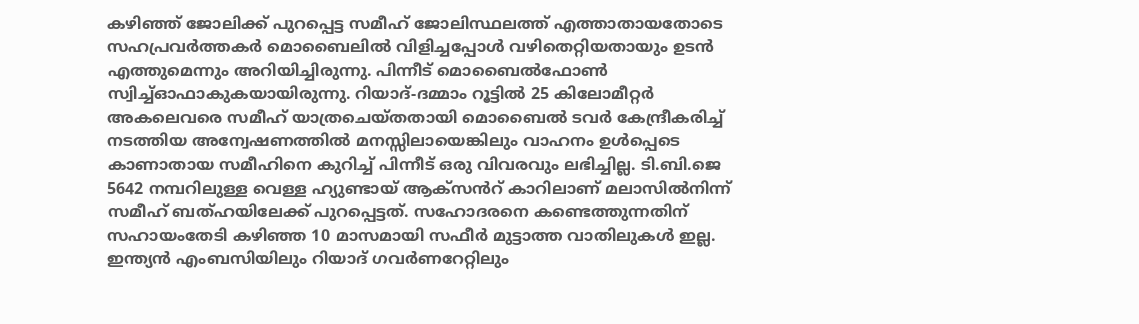കഴിഞ്ഞ് ജോലിക്ക് പുറപ്പെട്ട സമീഹ് ജോലിസ്ഥലത്ത് എത്താതായതോടെ സഹപ്രവർത്തകർ മൊബൈലിൽ വിളിച്ചപ്പോൾ വഴിതെറ്റിയതായും ഉടൻ എത്തുമെന്നും അറിയിച്ചിരുന്നു. പിന്നീട് മൊബൈൽഫോൺ സ്വിച്ച്ഓഫാകുകയായിരുന്നു. റിയാദ്-ദമ്മാം റൂട്ടിൽ 25 കിലോമീറ്റർ അകലെവരെ സമീഹ് യാത്രചെയ്തതായി മൊബൈൽ ടവർ കേന്ദ്രീകരിച്ച് നടത്തിയ അന്വേഷണത്തിൽ മനസ്സിലായെങ്കിലും വാഹനം ഉൾപ്പെടെ കാണാതായ സമീഹിനെ കുറിച്ച് പിന്നീട് ഒരു വിവരവും ലഭിച്ചില്ല. ടി.ബി.ജെ 5642 നമ്പറിലുള്ള വെള്ള ഹ്യുണ്ടായ് ആക്സൻറ് കാറിലാണ് മലാസിൽനിന്ന് സമീഹ് ബത്ഹയിലേക്ക് പുറപ്പെട്ടത്. സഹോദരനെ കണ്ടെത്തുന്നതിന് സഹായംതേടി കഴിഞ്ഞ 10 മാസമായി സഫീർ മുട്ടാത്ത വാതിലുകൾ ഇല്ല. ഇന്ത്യൻ എംബസിയിലും റിയാദ് ഗവർണറേറ്റിലും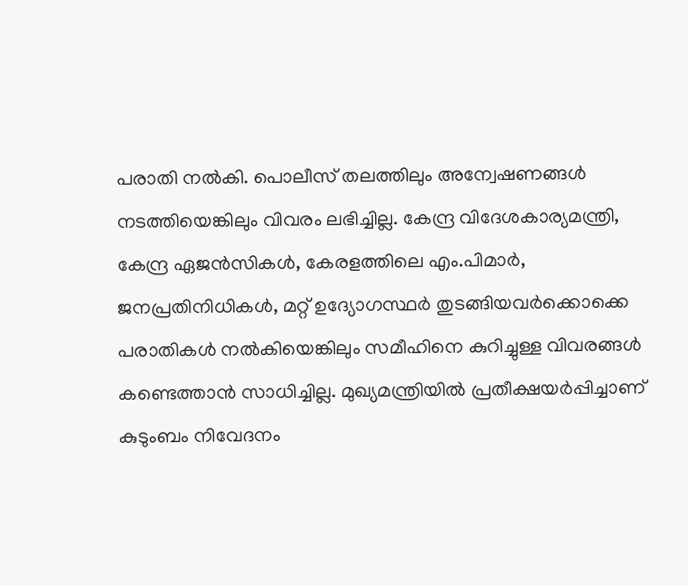പരാതി നൽകി. പൊലീസ് തലത്തിലും അന്വേഷണങ്ങൾ നടത്തിയെങ്കിലും വിവരം ലഭിച്ചില്ല. കേന്ദ്ര വിദേശകാര്യമന്ത്രി, കേന്ദ്ര ഏജൻസികൾ, കേരളത്തിലെ എം.പിമാർ, ജനപ്രതിനിധികൾ, മറ്റ് ഉദ്യോഗസ്ഥർ തുടങ്ങിയവർക്കൊക്കെ പരാതികൾ നൽകിയെങ്കിലും സമീഹിനെ കുറിച്ചുള്ള വിവരങ്ങൾ കണ്ടെത്താൻ സാധിച്ചില്ല. മുഖ്യമന്ത്രിയിൽ പ്രതീക്ഷയർപ്പിച്ചാണ് കുടുംബം നിവേദനം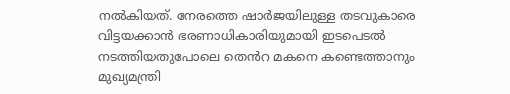നൽകിയത്. നേരത്തെ ഷാർജയിലുള്ള തടവുകാരെ വിട്ടയക്കാൻ ഭരണാധികാരിയുമായി ഇടപെടൽ നടത്തിയതുപോലെ തെൻറ മകനെ കണ്ടെത്താനും മുഖ്യമന്ത്രി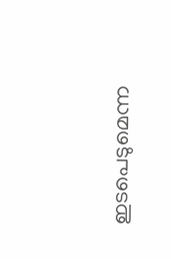ഇടപെടുമെന്ന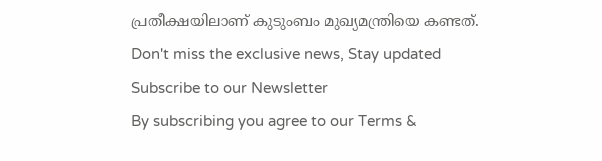പ്രതീക്ഷയിലാണ് കുടുംബം മുഖ്യമന്ത്രിയെ കണ്ടത്.
Don't miss the exclusive news, Stay updated
Subscribe to our Newsletter
By subscribing you agree to our Terms &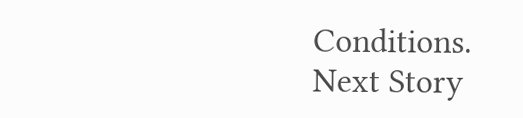Conditions.
Next Story